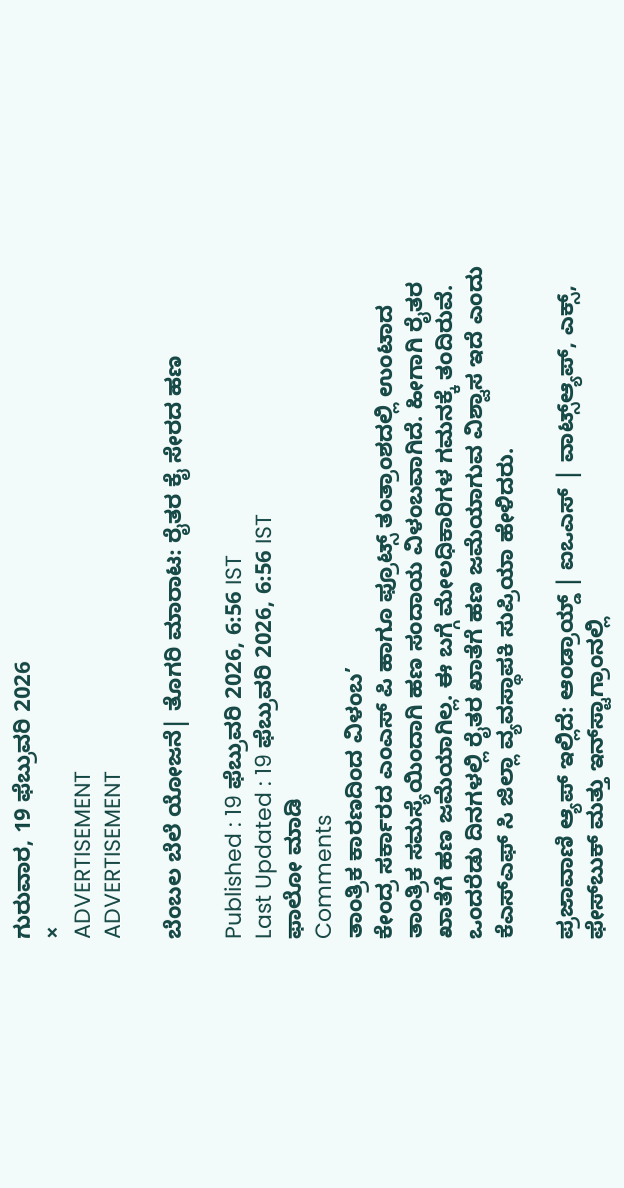ಗುರುವಾರ, 19 ಫೆಬ್ರುವರಿ 2026
×
ADVERTISEMENT
ADVERTISEMENT

ಬೆಂಬಲ ಬೆಲೆ ಯೋಜನೆ| ತೊಗರಿ ಮಾರಾಟ: ರೈತರ ಕೈ ಸೇರದ ಹಣ

Published : 19 ಫೆಬ್ರುವರಿ 2026, 6:56 IST
Last Updated : 19 ಫೆಬ್ರುವರಿ 2026, 6:56 IST
ಫಾಲೋ ಮಾಡಿ
Comments
ತಾಂತ್ರಿಕ ಕಾರಣದಿಂದ ವಿಳಂಬ’
ಕೇಂದ್ರ ಸರ್ಕಾರದ ಎಂಎಸ್ ಪಿ ಹಾಗೂ ಫ್ರೂಟ್ಸ್ ತಂತ್ರಾಂಶದಲ್ಲಿ ಉಂಟಾದ ತಾಂತ್ರಿಕ ಸಮಸ್ಯೆಯಿಂದಾಗಿ ಹಣ ಸಂದಾಯ ವಿಳಂಬವಾಗಿದೆ. ಹೀಗಾಗಿ ರೈತರ ಖಾತೆಗೆ ಹಣ ಜಮೆಯಾಗಿಲ್ಲ. ಈ ಬಗ್ಗೆ ಮೇಲಧಿಕಾರಿಗಳ ಗಮನಕ್ಕೆ ತಂದಿರುವೆ. ಒಂದರೆಡು ದಿನಗಳಲ್ಲಿ ರೈತರ ಖಾತೆಗೆ ಹಣ ಜಮೆಯಾಗುವ ವಿಶ್ವಾಸ ಇದೆ ಎಂದು ಕೆಎಸ್ಎಫ್ ಸಿ ಜಿಲ್ಲಾ ವ್ಯವಸ್ಥಾಪಕಿ ಸುಪ್ರಿಯಾ ಹೇಳಿದರು.

ಪ್ರಜಾವಾಣಿ ಆ್ಯಪ್ ಇಲ್ಲಿದೆ: ಆಂಡ್ರಾಯ್ಡ್ | ಐಒಎಸ್ | ವಾಟ್ಸ್ಆ್ಯಪ್, ಎಕ್ಸ್, ಫೇಸ್‌ಬುಕ್ ಮತ್ತು ಇನ್‌ಸ್ಟಾಗ್ರಾಂನಲ್ಲಿ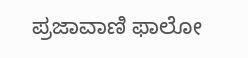ಪ್ರಜಾವಾಣಿ ಫಾಲೋ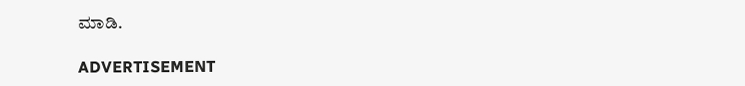ಮಾಡಿ.

ADVERTISEMENT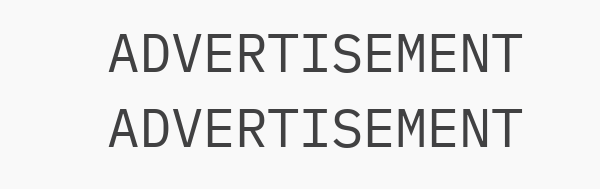ADVERTISEMENT
ADVERTISEMENT